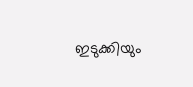ഇടുക്കിയും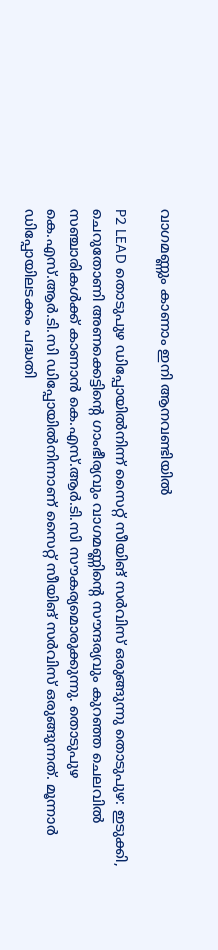വാഗമണ്ണും കാണാം ഇനി ആനവണ്ടിയിൽ

P2 LEAD തൊടുപുഴ ഡിപ്പോയിൽനിന്ന് സൈറ്റ് സീയിങ് സർവിസ് ഒരുങ്ങുന്നു തൊടുപുഴ: ഇടുക്കി, ചെറുതോണി അണക്കെട്ടിന്‍റെ ഗാംഭീര്യവും വാഗമണ്ണിന്‍റെ സൗന്ദര്യവും കുറഞ്ഞ ചെലവില്‍ സഞ്ചാരികൾക്ക് കാണാൻ കെ.എസ്.ആര്‍.ടി.സി സൗകര്യമൊരുക്കുന്നു. തൊടുപുഴ കെ.എസ്.ആര്‍.ടി.സി ഡിപ്പോയിൽനിന്നാണ് സൈറ്റ് സീയിങ് സര്‍വിസ് ഒരുങ്ങുന്നത്. മൂന്നാർ ഡിപ്പോയിലടക്കം പദ്ധതി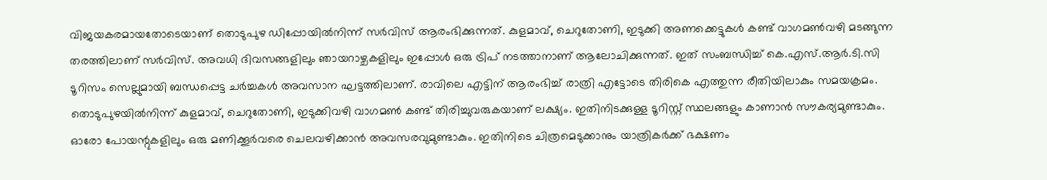വിജയകരമായതോടെയാണ് തൊടുപുഴ ഡിപ്പോയിൽനിന്ന് സർവിസ് ആരംഭിക്കുന്നത്. കുളമാവ്, ചെറുതോണി, ഇടുക്കി അണക്കെട്ടുകൾ കണ്ട് വാഗമൺവഴി മടങ്ങുന്ന തരത്തിലാണ് സർവിസ്. അവധി ദിവസങ്ങളിലും ഞായറാഴ്ചകളിലും ഇപ്പോൾ ഒരു ട്രിപ് നടത്താനാണ് ആലോചിക്കുന്നത്. ഇത് സംബന്ധിച്ച് കെ.എസ്.ആർ.ടി.സി ടൂറിസം സെല്ലുമായി ബന്ധപ്പെട്ട ചർച്ചകൾ അവസാന ഘട്ടത്തിലാണ്. രാവിലെ എട്ടിന് ആരംഭിച്ച് രാത്രി എട്ടോടെ തിരികെ എത്തുന്ന രീതിയിലാകും സമയക്രമം. തൊടുപുഴയിൽനിന്ന് കുളമാവ്, ചെറുതോണി, ഇടുക്കിവഴി വാഗമൺ കണ്ട് തിരിച്ചുവരുകയാണ് ലക്ഷ്യം. ഇതിനിടക്കുള്ള ടൂറിസ്റ്റ് സ്ഥലങ്ങളും കാണാൻ സൗകര്യമുണ്ടാകും. ഓരോ പോയന്റുകളിലും ഒരു മണിക്കൂര്‍വരെ ചെലവഴിക്കാന്‍ അവസരവുമുണ്ടാകും. ഇതിനിടെ ചിത്രമെടുക്കാനും യാത്രികര്‍ക്ക് ഭക്ഷണം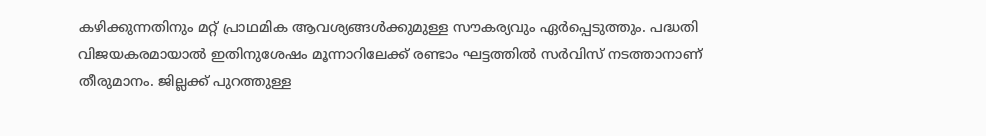കഴിക്കുന്നതിനും മറ്റ് പ്രാഥമിക ആവശ്യങ്ങള്‍ക്കുമുള്ള സൗകര്യവും ഏര്‍പ്പെടുത്തും. പദ്ധതി വിജയകരമായാൽ ഇതിനുശേഷം മൂന്നാറിലേക്ക് രണ്ടാം ഘട്ടത്തിൽ സർവിസ് നടത്താനാണ് തീരുമാനം. ജില്ലക്ക് പുറത്തുള്ള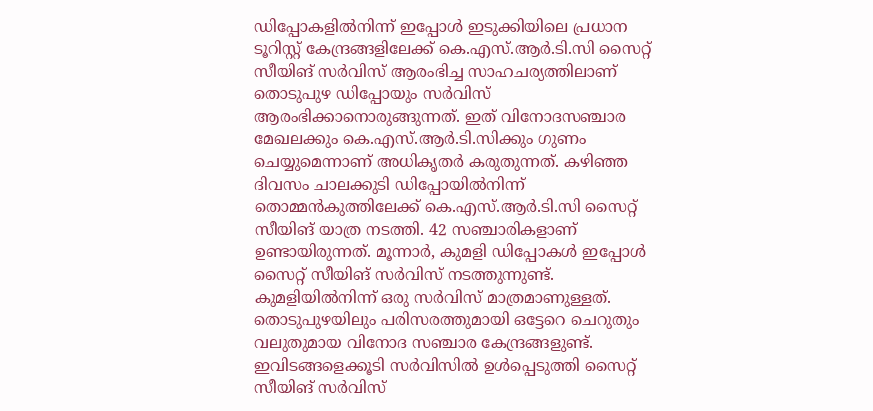ഡിപ്പോകളിൽനിന്ന് ഇപ്പോൾ ഇടുക്കിയിലെ പ്രധാന ടൂറിസ്റ്റ് കേന്ദ്രങ്ങളിലേക്ക് കെ.എസ്.ആർ.ടി.സി സൈറ്റ് സീയിങ് സർവിസ് ആരംഭിച്ച സാഹചര്യത്തിലാണ് തൊടുപുഴ ഡിപ്പോയും സർവിസ് ആരംഭിക്കാനൊരുങ്ങുന്നത്. ഇത് വിനോദസഞ്ചാര മേഖലക്കും കെ.എസ്.ആർ.ടി.സിക്കും ഗുണം ചെയ്യുമെന്നാണ് അധികൃതർ കരുതുന്നത്. കഴിഞ്ഞ ദിവസം ചാലക്കുടി ഡിപ്പോയിൽനിന്ന് തൊമ്മൻകുത്തിലേക്ക് കെ.എസ്.ആർ.ടി.സി സൈറ്റ് സീയിങ് യാത്ര നടത്തി. 42 സഞ്ചാരികളാണ് ഉണ്ടായിരുന്നത്. മൂന്നാർ, കുമളി ഡിപ്പോകൾ ഇപ്പോൾ സൈറ്റ് സീയിങ് സർവിസ് നടത്തുന്നുണ്ട്. കുമളിയിൽനിന്ന് ഒരു സർവിസ് മാത്രമാണുള്ളത്. തൊടുപുഴയിലും പരിസരത്തുമായി ഒട്ടേറെ ചെറുതും വലുതുമായ വിനോദ സഞ്ചാര കേന്ദ്രങ്ങളുണ്ട്. ഇവിടങ്ങളെക്കൂടി സർവിസിൽ ഉൾപ്പെടുത്തി സൈറ്റ് സീയിങ് സർവിസ്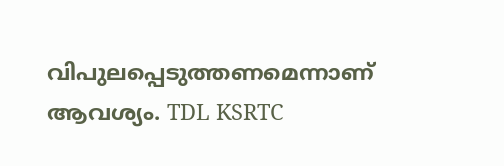വിപുലപ്പെടുത്തണമെന്നാണ് ആവശ്യം. TDL KSRTC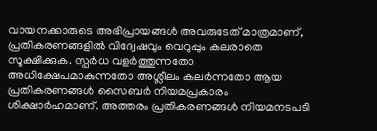വായനക്കാരുടെ അഭിപ്രായങ്ങള്‍ അവരുടേത് മാത്രമാണ്, പ്രതികരണങ്ങളിൽ വിദ്വേഷവും വെറുപ്പും കലരാതെ സൂക്ഷിക്കുക. സ്പർധ വളർത്തുന്നതോ അധിക്ഷേപമാകുന്നതോ അശ്ലീലം കലർന്നതോ ആയ പ്രതികരണങ്ങൾ സൈബർ നിയമപ്രകാരം ശിക്ഷാർഹമാണ്. അത്തരം പ്രതികരണങ്ങൾ നിയമനടപടി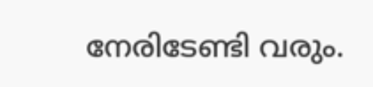നേരിടേണ്ടി വരും.